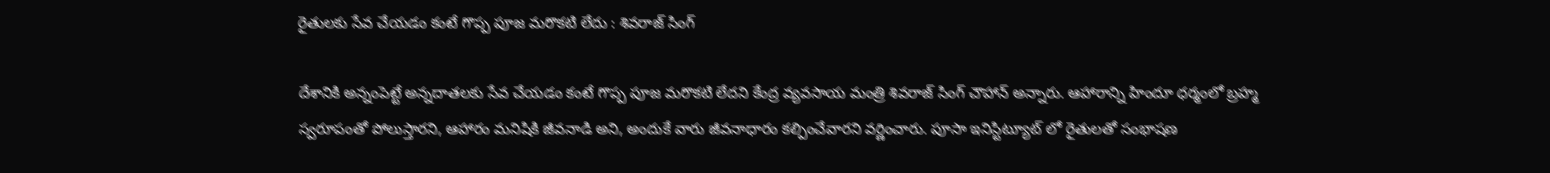రైతులకు సేవ చేయడం కంటే గొప్ప పూజ మరొకటి లేదు : శివరాజ్ సింగ్

దేశానికి అన్నంపెట్టే అన్నదాతలకు సేవ చేయడం కంటే గొప్ప పూజ మరొకటి లేదని కేంద్ర వ్యవసాయ మంత్రి శివరాజ్ సింగ్ చౌహాన్ అన్నారు. ఆహారాన్ని హిందూ ధర్మంలో బ్రహ్మ స్వరూపంతో పోలుస్తారని, ఆహారం మనిషికి జీవనాడి అని, అందుకే వారు జీవనాధారం కల్పించేవారని వర్ణించారు. పూసా ఇనిస్టిట్యూట్ లో రైతులతో సంభాషణ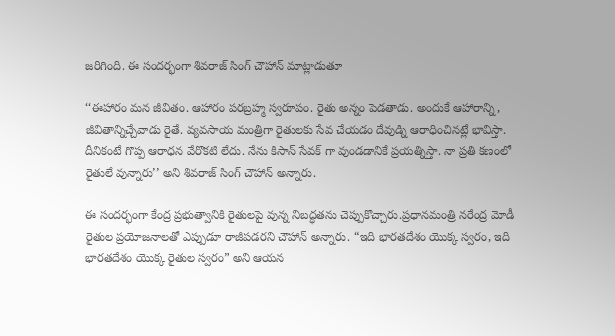జరిగింది. ఈ సందర్భంగా శివరాజ్ సింగ్ చౌహాన్ మాట్లాడుతూ

‘‘ఈహారం మన జీవితం. ఆహారం పరబ్రహ్మ స్వరూపం. రైతు అన్నం పెడతాడు. అందుకే ఆహారాన్ని, జీవితాన్నిచ్చేవాడు రైతే. వ్యవసాయ మంత్రిగా రైతులకు సేవ చేయడం దేవుడ్ని ఆరాధించినట్లే భావిస్తా. దీనికంటే గొప్ప ఆరాధన వేరొకటి లేదు. నేను కిసాన్ సేవక్ గా వుండడానికే ప్రయత్నిస్తా. నా ప్రతి కణంలో రైతులే వున్నారు’’ అని శివరాజ్ సింగ్ చౌహాన్ అన్నారు.

ఈ సందర్భంగా కేంద్ర ప్రభుత్వానికి రైతులపై వున్న నిబద్ధతను చెప్పుకొచ్చారు.ప్రధానమంత్రి నరేంద్ర మోడీ రైతుల ప్రయోజనాలతో ఎప్పుడూ రాజీపడరని చౌహాన్ అన్నారు. “ఇది భారతదేశం యొక్క స్వరం, ఇది భారతదేశం యొక్క రైతుల స్వరం” అని ఆయన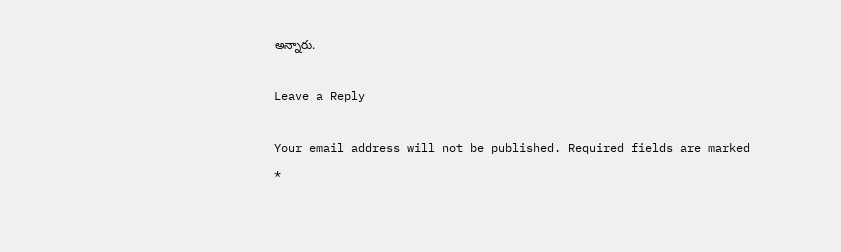అన్నారు.

Leave a Reply

Your email address will not be published. Required fields are marked *